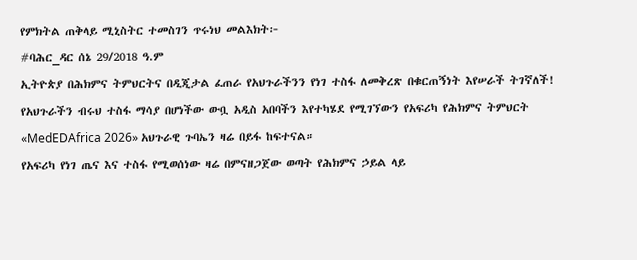የምክትል ጠቅላይ ሚኒስትር ተመስገን ጥሩነህ መልእክት፦
#ባሕር_ዳር ሰኔ 29/2018 ዓ.ም
ኢትዮጵያ በሕክምና ትምህርትና በዲጂታል ፈጠራ የአህጉራችንን የነገ ተስፋ ለመቅረጽ በቁርጠኝነት እየሠራች ትገኛለች!
የአህጉራችን ብሩህ ተስፋ ማሳያ በሆነችው ውቧ አዲስ አበባችን እየተካሄደ የሚገኘውን የአፍሪካ የሕክምና ትምህርት «MedEDAfrica 2026» አህጉራዊ ጉባኤን ዛሬ በይፋ ከፍተናል።
የአፍሪካ የነገ ጤና እና ተስፋ የሚወሰነው ዛሬ በምናዘጋጀው ወጣት የሕክምና ኃይል ላይ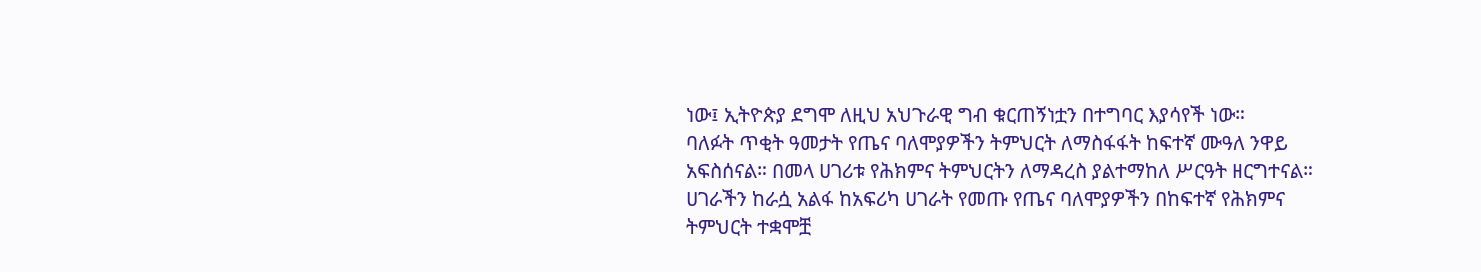ነው፤ ኢትዮጵያ ደግሞ ለዚህ አህጉራዊ ግብ ቁርጠኝነቷን በተግባር እያሳየች ነው።
ባለፉት ጥቂት ዓመታት የጤና ባለሞያዎችን ትምህርት ለማስፋፋት ከፍተኛ ሙዓለ ንዋይ አፍስሰናል። በመላ ሀገሪቱ የሕክምና ትምህርትን ለማዳረስ ያልተማከለ ሥርዓት ዘርግተናል።
ሀገራችን ከራሷ አልፋ ከአፍሪካ ሀገራት የመጡ የጤና ባለሞያዎችን በከፍተኛ የሕክምና ትምህርት ተቋሞቿ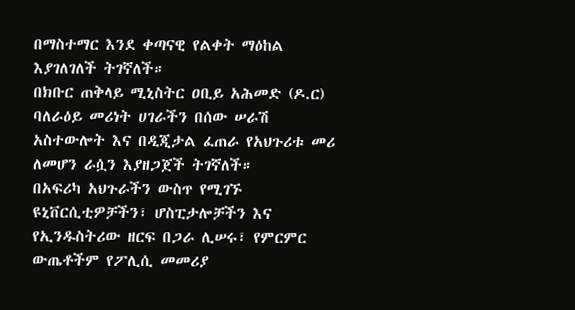በማስተማር እንደ ቀጣናዊ የልቀት ማዕከል እያገለገለች ትገኛለች።
በክቡር ጠቅላይ ሚኒስትር ዐቢይ አሕመድ (ዶ.ር) ባለራዕይ መሪነት ሀገራችን በሰው ሠራሽ አስተውሎት እና በዲጂታል ፈጠራ የአህጉሪቱ መሪ ለመሆን ራሷን እያዘጋጀች ትገኛለች።
በአፍሪካ አህጉራችን ውስጥ የሚገኙ ዩኒቨርሲቲዎቻችን፣ ሆስፒታሎቻችን እና የኢንዱስትሪው ዘርፍ በጋራ ሊሠሩ፣ የምርምር ውጤቶችም የፖሊሲ መመሪያ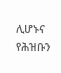ሊሆኑና የሕዝቡን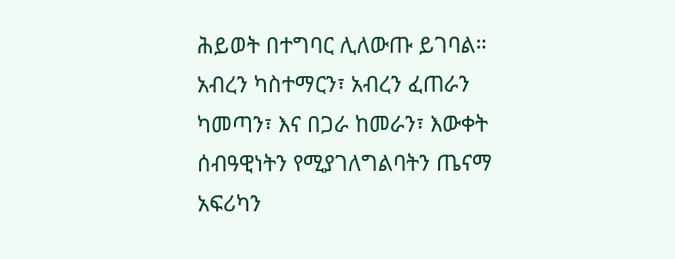ሕይወት በተግባር ሊለውጡ ይገባል።
አብረን ካስተማርን፣ አብረን ፈጠራን ካመጣን፣ እና በጋራ ከመራን፣ እውቀት ሰብዓዊነትን የሚያገለግልባትን ጤናማ አፍሪካን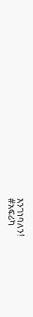እንገነባለን!
#አፍሪካ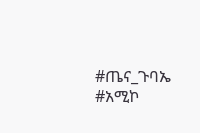#ጤና_ጉባኤ #አሚኮ